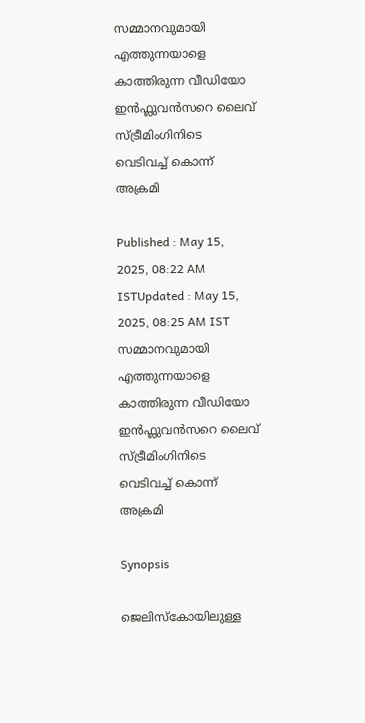സമ്മാനവുമായി എത്തുന്നയാളെ കാത്തിരുന്ന വീഡിയോ ഇൻഫ്ലുവൻസറെ ലൈവ് സ്ട്രീമിംഗിനിടെ വെടിവച്ച് കൊന്ന് അക്രമി

Published : May 15, 2025, 08:22 AM ISTUpdated : May 15, 2025, 08:25 AM IST
സമ്മാനവുമായി എത്തുന്നയാളെ കാത്തിരുന്ന വീഡിയോ ഇൻഫ്ലുവൻസറെ ലൈവ് സ്ട്രീമിംഗിനിടെ വെടിവച്ച് കൊന്ന് അക്രമി

Synopsis

ജെലിസ്കോയിലുള്ള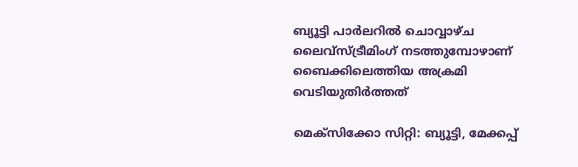ബ്യൂട്ടി പാർലറിൽ ചൊവ്വാഴ്ച ലൈവ്സ്ട്രീമിംഗ് നടത്തുമ്പോഴാണ് ബൈക്കിലെത്തിയ അക്രമി വെടിയുതിർത്തത്

മെക്സിക്കോ സിറ്റി: ബ്യൂട്ടി, മേക്കപ്പ്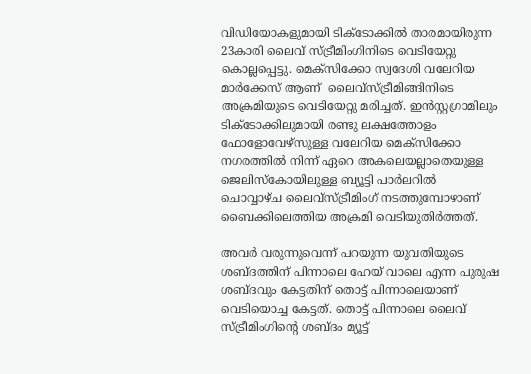വിഡിയോകളുമായി ടിക്ടോക്കിൽ താരമായിരുന്ന 23കാരി ലൈവ് സ്ട്രീമിംഗിനിടെ വെടിയേറ്റു കൊല്ലപ്പെട്ടു. മെക്സിക്കോ സ്വദേശി വലേറിയ മാർക്കേസ് ആണ്  ലൈവ്സ്ട്രീമിങ്ങിനിടെ അക്രമിയുടെ വെടിയേറ്റു മരിച്ചത്. ഇൻസ്റ്റഗ്രാമിലും ടിക്ടോക്കിലുമായി രണ്ടു ലക്ഷത്തോളം ഫോളോവേഴ്സുള്ള വലേറിയ മെക്സിക്കോ നഗരത്തിൽ നിന്ന് ഏറെ അകലെയല്ലാതെയുള്ള ജെലിസ്കോയിലുള്ള ബ്യൂട്ടി പാർലറിൽ ചൊവ്വാഴ്ച ലൈവ്സ്ട്രീമിംഗ് നടത്തുമ്പോഴാണ് ബൈക്കിലെത്തിയ അക്രമി വെടിയുതിർത്തത്.

അവർ വരുന്നുവെന്ന് പറയുന്ന യുവതിയുടെ ശബ്ദത്തിന് പിന്നാലെ ഹേയ് വാലെ എന്ന പുരുഷ ശബ്ദവും കേട്ടതിന് തൊട്ട് പിന്നാലെയാണ് വെടിയൊച്ച കേട്ടത്. തൊട്ട് പിന്നാലെ ലൈവ് സ്ട്രീമിംഗിന്റെ ശബ്ദം മ്യൂട്ട്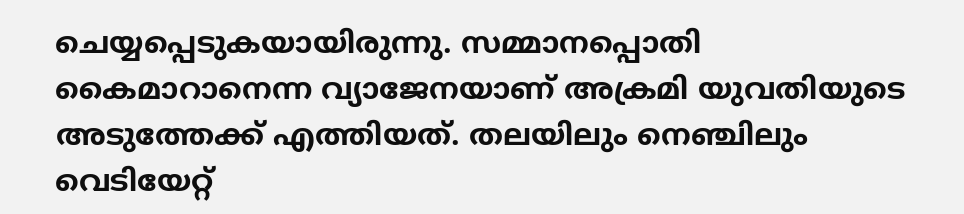ചെയ്യപ്പെടുകയായിരുന്നു. സമ്മാനപ്പൊതി കൈമാറാനെന്ന വ്യാജേനയാണ് അക്രമി യുവതിയുടെ അടുത്തേക്ക് എത്തിയത്. തലയിലും നെഞ്ചിലും വെടിയേറ്റ്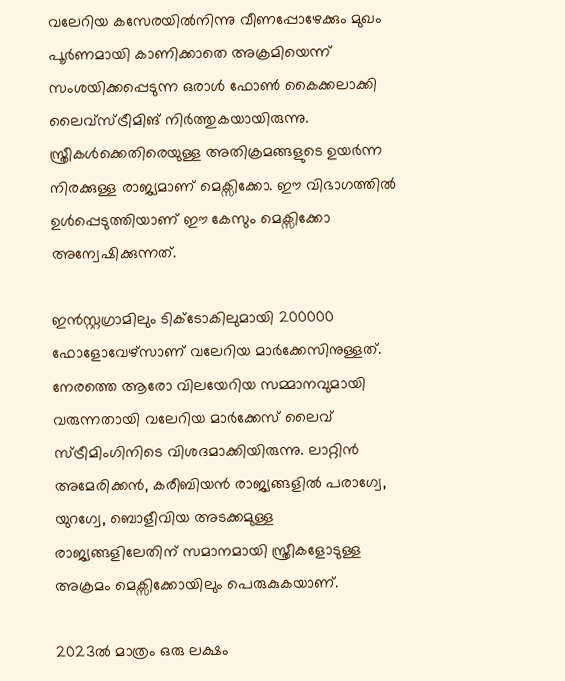വലേറിയ കസേരയിൽനിന്നു വീണപ്പോഴേക്കും മുഖം പൂർണമായി കാണിക്കാതെ അക്രമിയെന്ന് സംശയിക്കപ്പെടുന്ന ഒരാൾ ഫോൺ കൈക്കലാക്കി ലൈവ്സ്ട്രീമിങ് നിർത്തുകയായിരുന്നു. സ്ത്രീകൾക്കെതിരെയുള്ള അതിക്രമങ്ങളുടെ ഉയർന്ന നിരക്കുള്ള രാജ്യമാണ് മെക്സിക്കോ. ഈ വിഭാഗത്തിൽ ഉൾപ്പെടുത്തിയാണ് ഈ കേസും മെക്സിക്കോ അന്വേഷിക്കുന്നത്.

ഇൻസ്റ്റഗ്രാമിലും ടിക്ടോകിലുമായി 200000 ഫോളോവേഴ്സാണ് വലേറിയ മാർക്കേസിനുള്ളത്. നേരത്തെ ആരോ വിലയേറിയ സമ്മാനവുമായി വരുന്നതായി വലേറിയ മാർക്കേസ് ലൈവ് സ്ട്രീമിംഗിനിടെ വിശദമാക്കിയിരുന്നു. ലാറ്റിൻ അമേരിക്കൻ, കരീബിയൻ രാജ്യങ്ങളിൽ പരാഗ്വേ, യുറഗ്വേ, ബൊളീവിയ അടക്കമുള്ള രാജ്യങ്ങളിലേതിന് സമാനമായി സ്ത്രീകളോടുള്ള അക്രമം മെക്സിക്കോയിലും പെരുകുകയാണ്.

2023ൽ മാത്രം ഒരു ലക്ഷം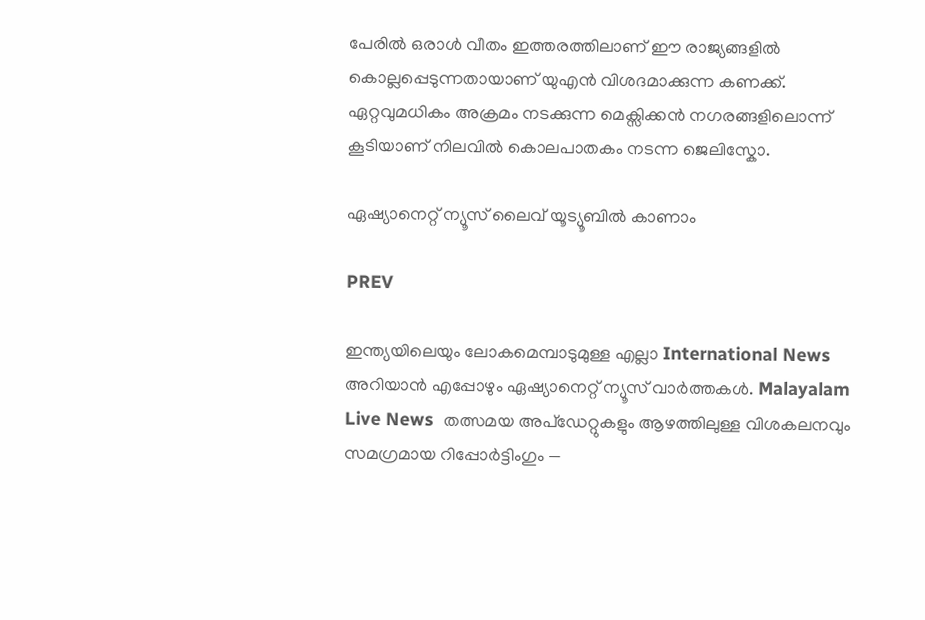പേരിൽ ഒരാൾ വീതം ഇത്തരത്തിലാണ് ഈ രാജ്യങ്ങളിൽ കൊല്ലപ്പെടുന്നതായാണ് യുഎൻ വിശദമാക്കുന്ന കണക്ക്. ഏറ്റവുമധികം അക്രമം നടക്കുന്ന മെക്സിക്കൻ നഗരങ്ങളിലൊന്ന് കൂടിയാണ് നിലവിൽ കൊലപാതകം നടന്ന ജെലിസ്കോ.

ഏഷ്യാനെറ്റ് ന്യൂസ് ലൈവ് യൂട്യൂബിൽ കാണാം

PREV

ഇന്ത്യയിലെയും ലോകമെമ്പാടുമുള്ള എല്ലാ International News അറിയാൻ എപ്പോഴും ഏഷ്യാനെറ്റ് ന്യൂസ് വാർത്തകൾ. Malayalam Live News  തത്സമയ അപ്‌ഡേറ്റുകളും ആഴത്തിലുള്ള വിശകലനവും സമഗ്രമായ റിപ്പോർട്ടിംഗും —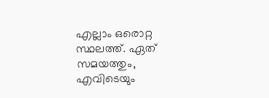എല്ലാം ഒരൊറ്റ സ്ഥലത്ത്. ഏത് സമയത്തും, എവിടെയും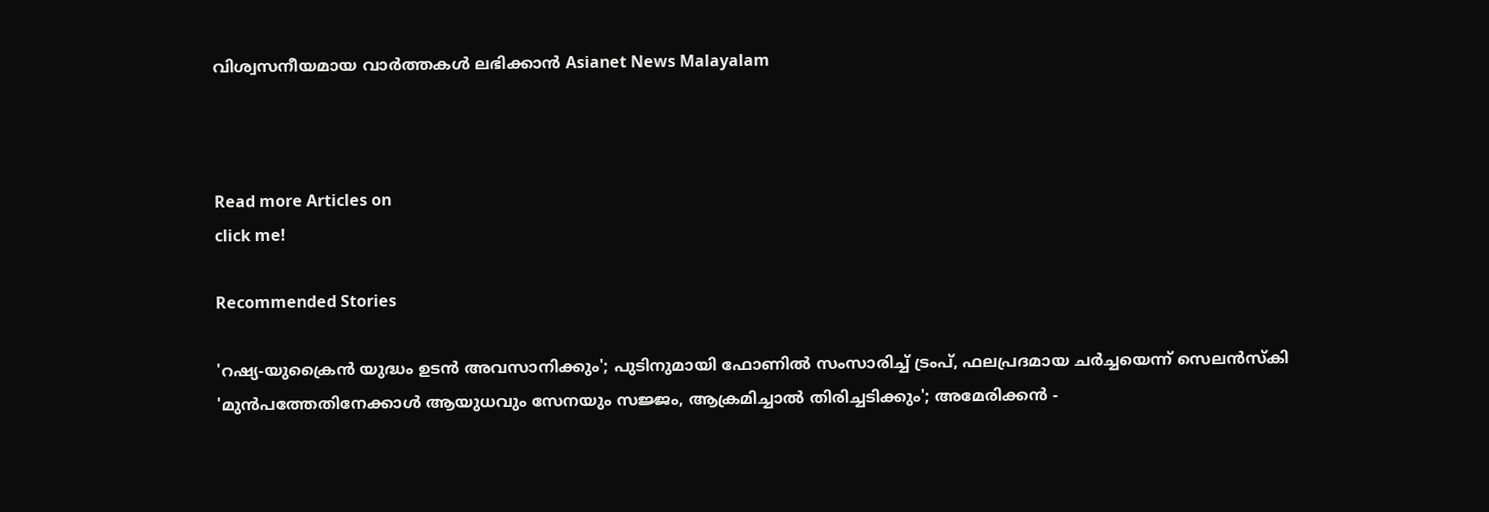വിശ്വസനീയമായ വാർത്തകൾ ലഭിക്കാൻ Asianet News Malayalam



Read more Articles on
click me!

Recommended Stories

'റഷ്യ-യുക്രൈൻ യുദ്ധം ഉടൻ അവസാനിക്കും'; പുടിനുമായി ഫോണിൽ സംസാരിച്ച് ട്രംപ്, ഫലപ്രദമായ ചർച്ചയെന്ന് സെലൻസ്കി
'മുൻപത്തേതിനേക്കാൾ ആയുധവും സേനയും സജ്ജം, ആക്രമിച്ചാൽ തിരിച്ചടിക്കും'; അമേരിക്കൻ -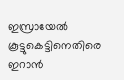ഇസ്രായേൽ കൂട്ടുകെട്ടിനെതിരെ ഇറാൻ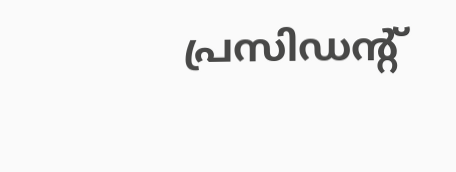പ്രസിഡൻ്റ്